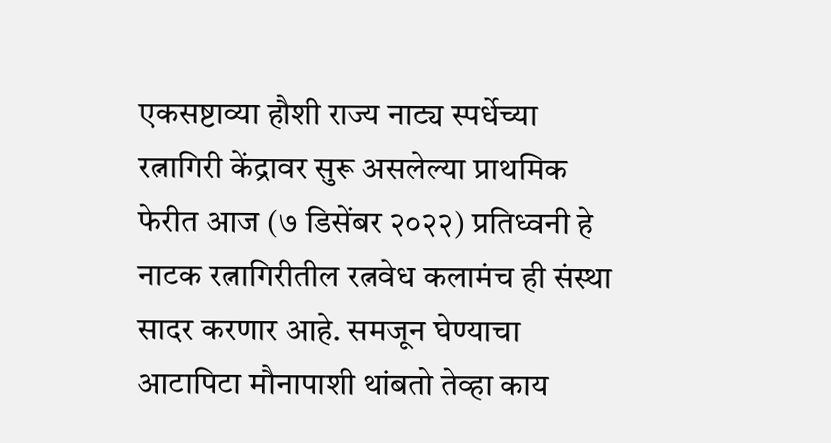एकसष्टाव्या हौशी राज्य नाट्य स्पर्धेच्या रत्नागिरी केंद्रावर सुरू असलेल्या प्राथमिक फेरीत आज (७ डिसेंबर २०२२) प्रतिध्वनी हे नाटक रत्नागिरीतील रत्नवेध कलामंच ही संस्था सादर करणार आहे. समजून घेण्याचा आटापिटा मौनापाशी थांबतो तेव्हा काय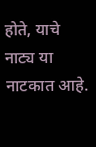होते, याचे नाट्य या नाटकात आहे.